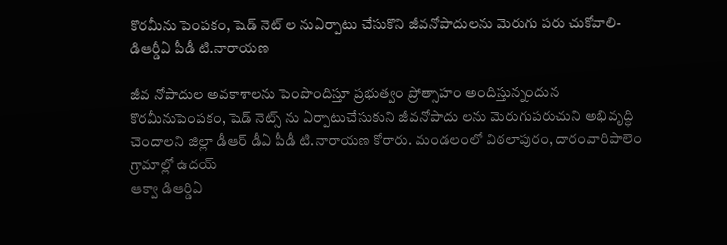కొరమీను పెంపకం, షెడ్ నెట్ ల నుఏర్పాటు చేసుకొని జీవనోపాదులను మెరుగు పరు చుకోవాలి- డిఆర్డీఏ పీడీ టి.నారాయణ

జీవ నోపాదుల అవకాశాలను పెంపొందిస్తూ ప్రభుత్వం ప్రోత్సాహం అందిస్తున్నందున కొరమీనుపెంపకం, షెడ్ నెట్స్ ను ఏర్పాటుచేసుకుని జీవనోపాదు లను మెరుగుపరుచుని అభివృద్ధి చెందాలని జిల్లా డీఆర్ డీఏ పీడీ టి.నారాయణ కోరారు. మండలంలో విఠలాపురం, దారంవారిపాలెం గ్రామాల్లో ఉదయ్
ఆక్వా డిఆర్డిఏ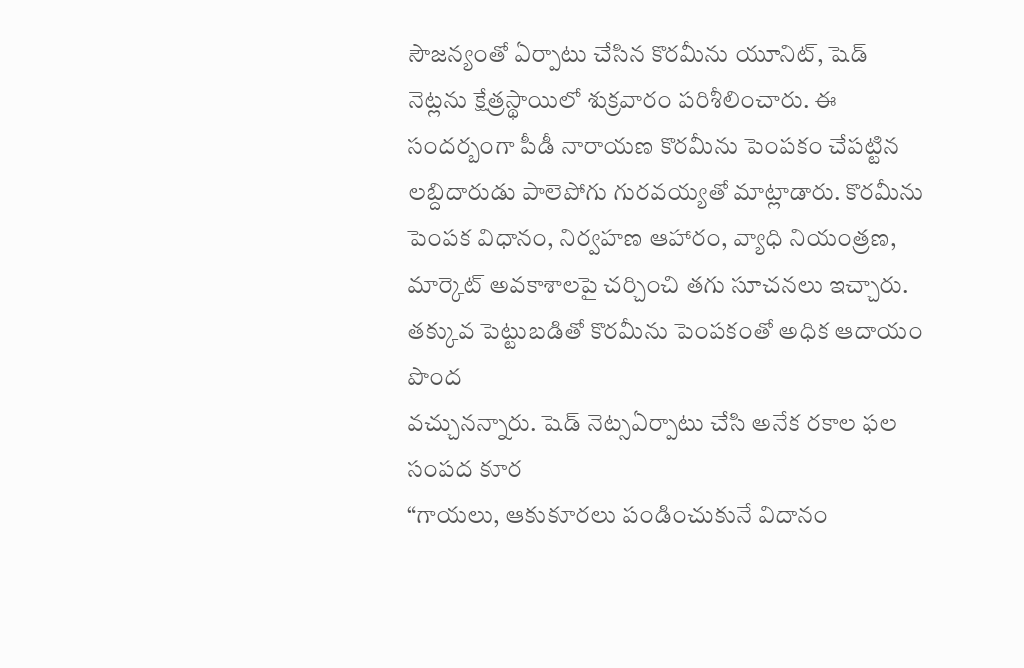సౌజన్యంతో ఏర్పాటు చేసిన కొరమీను యూనిట్, షెడ్ నెట్లను క్షేత్రస్థాయిలో శుక్రవారం పరిశీలించారు. ఈ సందర్బంగా పీడీ నారాయణ కొరమీను పెంపకం చేపట్టిన లబ్దిదారుడు పాలెపోగు గురవయ్యతో మాట్లాడారు. కొరమీను పెంపక విధానం, నిర్వహణ ఆహారం, వ్యాధి నియంత్రణ, మార్కెట్ అవకాశాలపై చర్చించి తగు సూచనలు ఇచ్చారు. తక్కువ పెట్టుబడితో కొరమీను పెంపకంతో అధిక ఆదాయం పొంద
వచ్చునన్నారు. షెడ్ నెట్సఏర్పాటు చేసి అనేక రకాల ఫల సంపద కూర
“గాయలు, ఆకుకూరలు పండించుకునే విదానం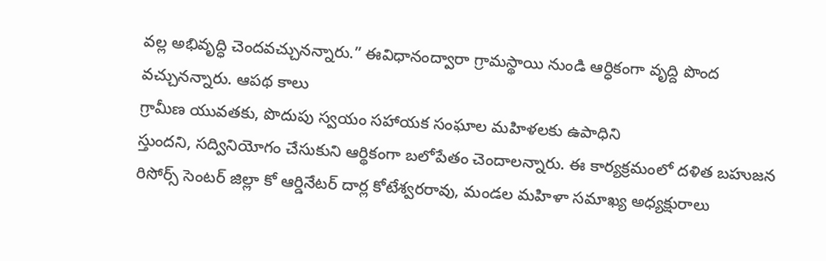వల్ల అభివృద్ధి చెందవచ్చునన్నారు.” ఈవిధానంద్వారా గ్రామస్థాయి నుండి ఆర్ధికంగా వృద్ది పొంద వచ్చునన్నారు. ఆపథ కాలు
గ్రామీణ యువతకు, పొదుపు స్వయం సహాయక సంఘాల మహిళలకు ఉపాధిని
స్తుందని, సద్వినియోగం చేసుకుని ఆర్థికంగా బలోపేతం చెందాలన్నారు. ఈ కార్యక్రమంలో దళిత బహుజన రిసోర్స్ సెంటర్ జిల్లా కో ఆర్డినేటర్ దార్ల కోటేశ్వరరావు, మండల మహిళా సమాఖ్య అధ్యక్షురాలు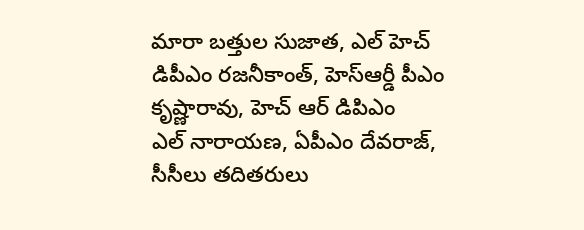మారా బత్తుల సుజాత, ఎల్ హెచ్ డిపీఎం రజనీకాంత్, హెస్ఆర్డీ పీఎం కృష్ణారావు, హెచ్ ఆర్ డిపిఎం
ఎల్ నారాయణ, ఏపీఎం దేవరాజ్, సీసీలు తదితరులు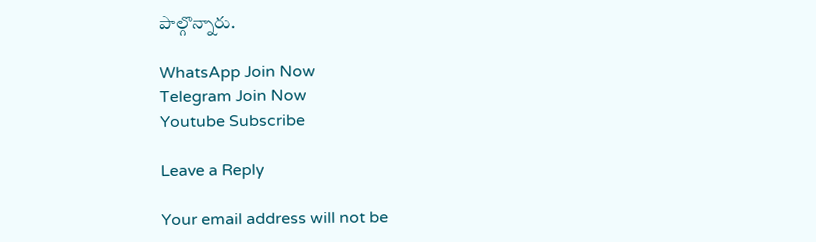పాల్గొన్నారు.

WhatsApp Join Now
Telegram Join Now
Youtube Subscribe

Leave a Reply

Your email address will not be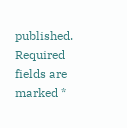published. Required fields are marked *